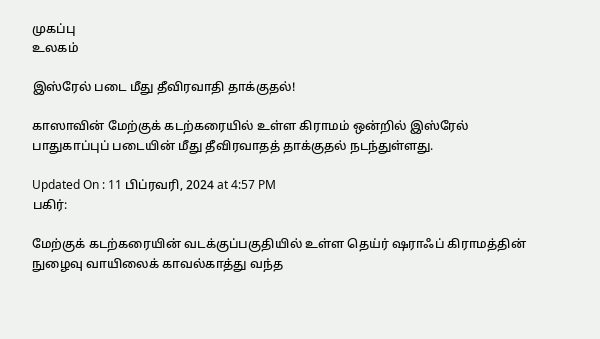முகப்பு
உலகம்

இஸ்ரேல் படை மீது தீவிரவாதி தாக்குதல்!

காஸாவின் மேற்குக் கடற்கரையில் உள்ள கிராமம் ஒன்றில் இஸ்ரேல் பாதுகாப்புப் படையின் மீது தீவிரவாதத் தாக்குதல் நடந்துள்ளது.

Updated On : 11 பிப்ரவரி, 2024 at 4:57 PM
பகிர்:

மேற்குக் கடற்கரையின் வடக்குப்பகுதியில் உள்ள தெய்ர் ஷராஃப் கிராமத்தின் நுழைவு வாயிலைக் காவல்காத்து வந்த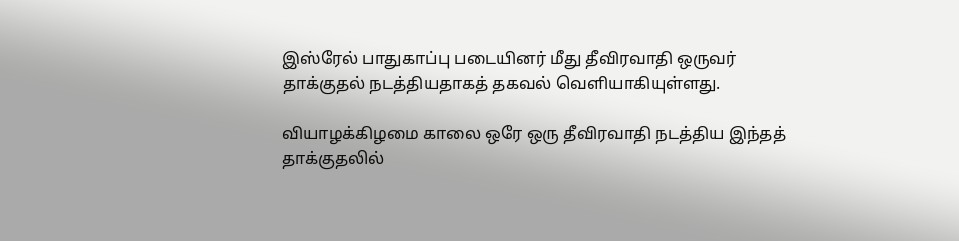இஸ்ரேல் பாதுகாப்பு படையினர் மீது தீவிரவாதி ஒருவர் தாக்குதல் நடத்தியதாகத் தகவல் வெளியாகியுள்ளது.

வியாழக்கிழமை காலை ஒரே ஒரு தீவிரவாதி நடத்திய இந்தத் தாக்குதலில்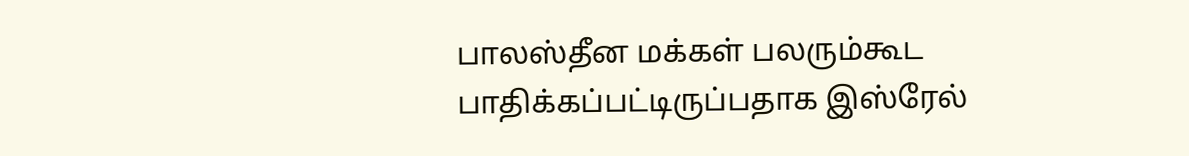பாலஸ்தீன மக்கள் பலரும்கூட பாதிக்கப்பட்டிருப்பதாக இஸ்ரேல்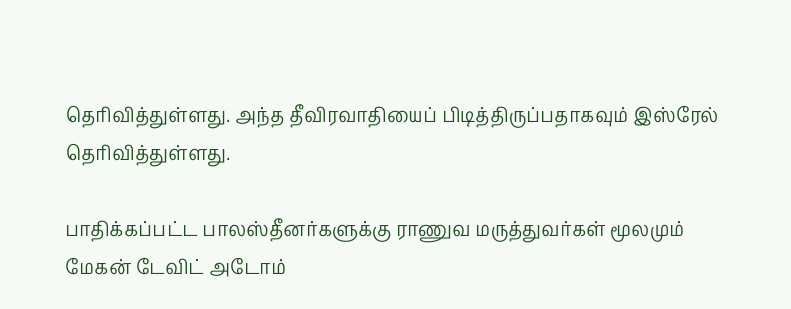தெரிவித்துள்ளது. அந்த தீவிரவாதியைப் பிடித்திருப்பதாகவும் இஸ்ரேல் தெரிவித்துள்ளது.

பாதிக்கப்பட்ட பாலஸ்தீனர்களுக்கு ராணுவ மருத்துவர்கள் மூலமும் மேகன் டேவிட் அடோம்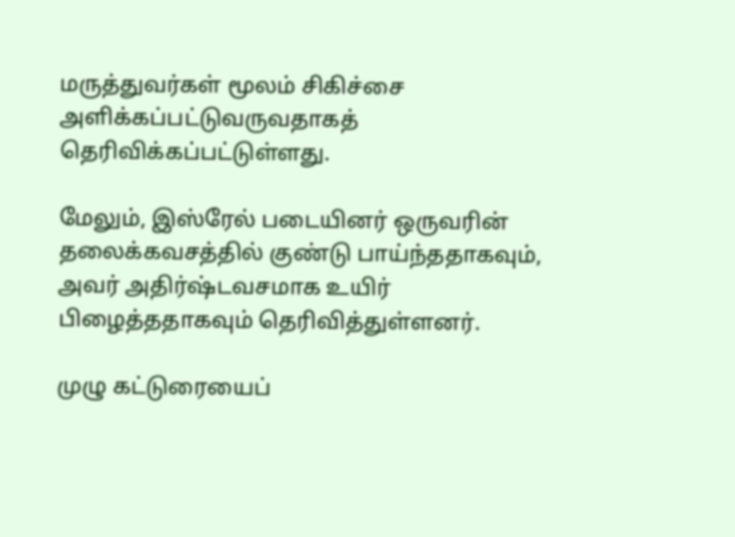மருத்துவர்கள் மூலம் சிகிச்சை அளிக்கப்பட்டுவருவதாகத் தெரிவிக்கப்பட்டுள்ளது.

மேலும், இஸ்ரேல் படையினர் ஒருவரின் தலைக்கவசத்தில் குண்டு பாய்ந்ததாகவும், அவர் அதிர்ஷ்டவசமாக உயிர் பிழைத்ததாகவும் தெரிவித்துள்ளனர்.

முழு கட்டுரையைப்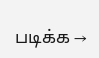படிக்க →